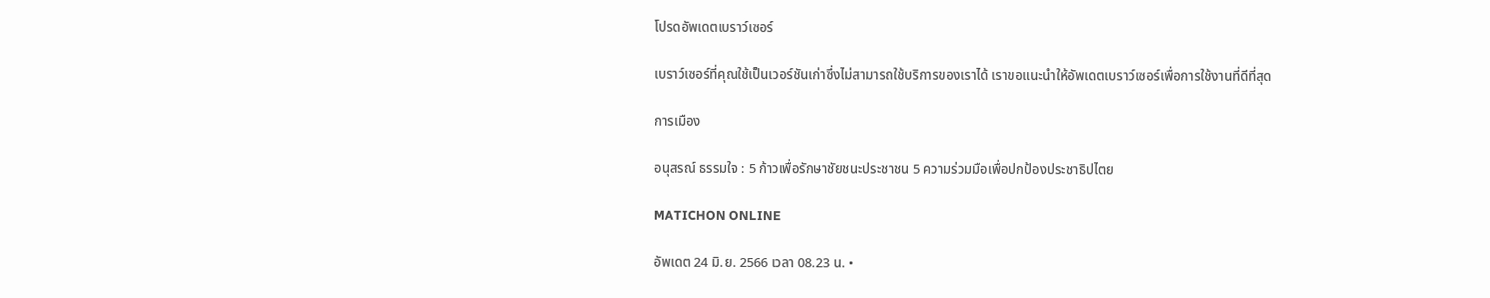โปรดอัพเดตเบราว์เซอร์

เบราว์เซอร์ที่คุณใช้เป็นเวอร์ชันเก่าซึ่งไม่สามารถใช้บริการของเราได้ เราขอแนะนำให้อัพเดตเบราว์เซอร์เพื่อการใช้งานที่ดีที่สุด

การเมือง

อนุสรณ์ ธรรมใจ : 5 ก้าวเพื่อรักษาชัยชนะประชาชน 5 ความร่วมมือเพื่อปกป้องประชาธิปไตย

MATICHON ONLINE

อัพเดต 24 มิ.ย. 2566 เวลา 08.23 น. •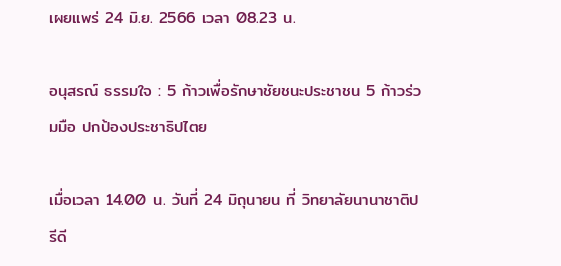เผยแพร่ 24 มิ.ย. 2566 เวลา 08.23 น.

อนุสรณ์ ธรรมใจ : 5 ก้าวเพื่อรักษาชัยชนะประชาชน 5 ก้าวร่วมมือ ปกป้องประชาธิปไตย

เมื่อเวลา 14.00 น. วันที่ 24 มิถุนายน ที่ วิทยาลัยนานาชาติปรีดี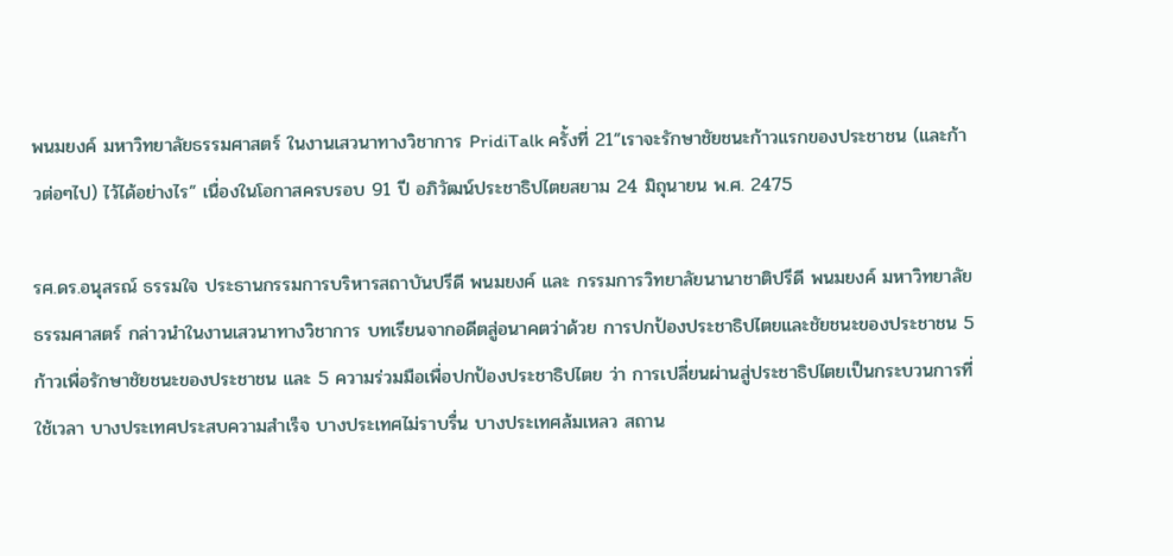พนมยงค์ มหาวิทยาลัยธรรมศาสตร์ ในงานเสวนาทางวิชาการ PridiTalk ครั้งที่ 21“เราจะรักษาชัยชนะก้าวแรกของประชาชน (และก้าวต่อๆไป) ไว้ได้อย่างไร” เนื่องในโอกาสครบรอบ 91 ปี อภิวัฒน์ประชาธิปไตยสยาม 24 มิถุนายน พ.ศ. 2475

รศ.ดร.อนุสรณ์ ธรรมใจ ประธานกรรมการบริหารสถาบันปรีดี พนมยงค์ และ กรรมการวิทยาลัยนานาชาติปรีดี พนมยงค์ มหาวิทยาลัยธรรมศาสตร์ กล่าวนำในงานเสวนาทางวิชาการ บทเรียนจากอดีตสู่อนาคตว่าด้วย การปกป้องประชาธิปไตยและชัยชนะของประชาชน 5 ก้าวเพื่อรักษาชัยชนะของประชาชน และ 5 ความร่วมมือเพื่อปกป้องประชาธิปไตย ว่า การเปลี่ยนผ่านสู่ประชาธิปไตยเป็นกระบวนการที่ใช้เวลา บางประเทศประสบความสำเร็จ บางประเทศไม่ราบรื่น บางประเทศล้มเหลว สถาน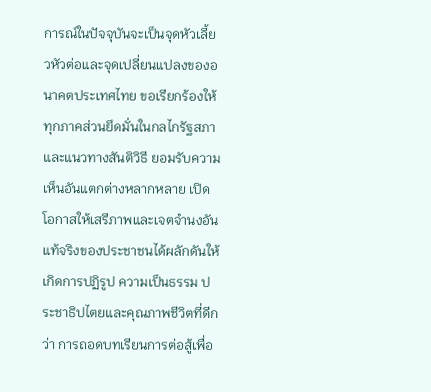การณ์ในปัจจุบันจะเป็นจุดหัวเลี้ยวหัวต่อและจุดเปลี่ยนแปลงของอนาคตประเทศไทย ขอเรียกร้องให้ทุกภาคส่วนยึดมั่นในกลไกรัฐสภาและแนวทางสันติวิธี ยอมรับความเห็นอันแตกต่างหลากหลาย เปิดโอกาสให้เสรีภาพและเจตจำนงอันแท้จริงของประชาชนได้ผลักดันให้เกิดการปฏิรูป ความเป็นธรรม ประชาธิปไตยและคุณภาพชีวิตที่ดีกว่า การถอดบทเรียนการต่อสู้เพื่อ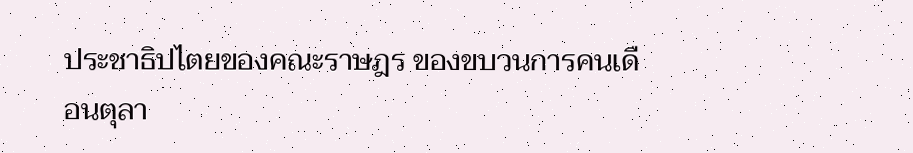ประชาธิปไตยของคณะราษฎร ของขบวนการคนเดือนตุลา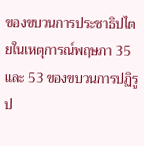ของขบวนการประชาธิปไตยในเหตุการณ์พฤษภา 35 และ 53 ของขบวนการปฏิรูป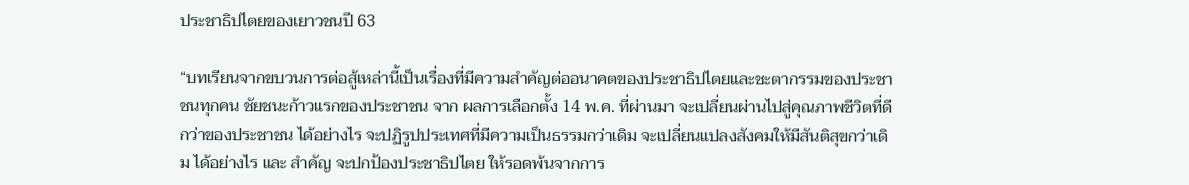ประชาธิปไตยของเยาวชนปี 63

“บทเรียนจากขบวนการต่อสู้เหล่านี้เป็นเรื่องที่มีความสำคัญต่ออนาคตของประชาธิปไตยและชะตากรรมของประชาชนทุกคน ชัยชนะก้าวแรกของประชาชน จาก ผลการเลือกตั้ง 14 พ.ค. ที่ผ่านมา จะเปลี่ยนผ่านไปสู่คุณภาพชีวิตที่ดีกว่าของประชาชน ได้อย่างไร จะปฏิรูปประเทศที่มีความเป็นธรรมกว่าเดิม จะเปลี่ยนแปลงสังคมให้มีสันติสุขกว่าเดิม ได้อย่างไร และ สำคัญ จะปกป้องประชาธิปไตย ให้รอดพ้นจากการ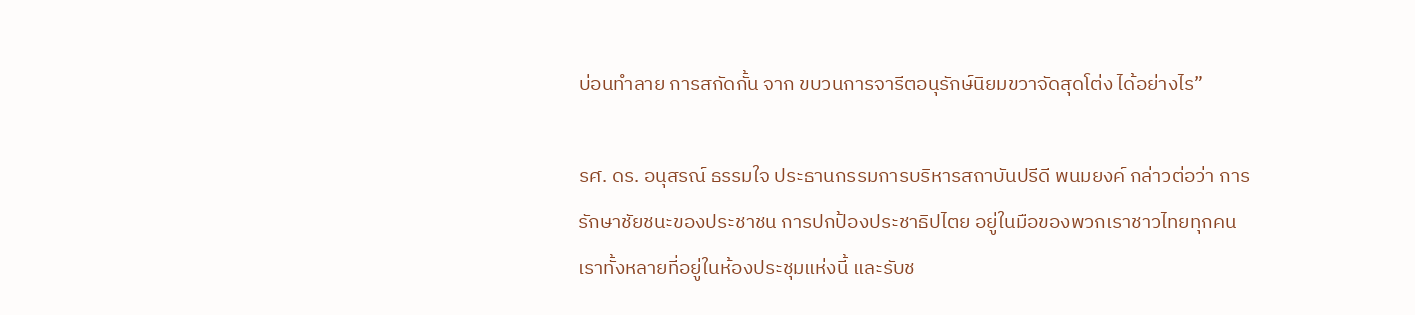บ่อนทำลาย การสกัดกั้น จาก ขบวนการจารีตอนุรักษ์นิยมขวาจัดสุดโต่ง ได้อย่างไร”

รศ. ดร. อนุสรณ์ ธรรมใจ ประธานกรรมการบริหารสถาบันปรีดี พนมยงค์ กล่าวต่อว่า การรักษาชัยชนะของประชาชน การปกป้องประชาธิปไตย อยู่ในมือของพวกเราชาวไทยทุกคน เราทั้งหลายที่อยู่ในห้องประชุมแห่งนี้ และรับช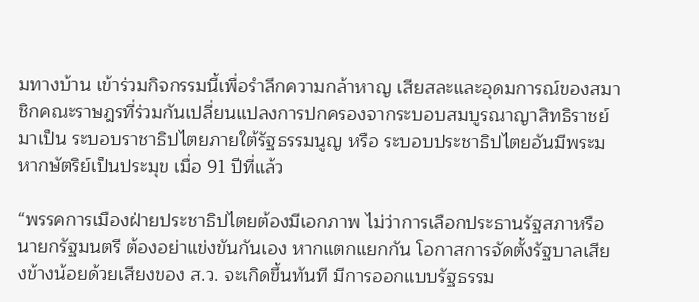มทางบ้าน เข้าร่วมกิจกรรมนี้เพื่อรำลึกความกล้าหาญ เสียสละและอุดมการณ์ของสมาชิกคณะราษฎรที่ร่วมกันเปลี่ยนแปลงการปกครองจากระบอบสมบูรณาญาสิทธิราชย์ มาเป็น ระบอบราชาธิปไตยภายใต้รัฐธรรมนูญ หรือ ระบอบประชาธิปไตยอันมีพระมหากษัตริย์เป็นประมุข เมื่อ 91 ปีที่แล้ว

“พรรคการเมืองฝ่ายประชาธิปไตยต้องมีเอกภาพ ไม่ว่าการเลือกประธานรัฐสภาหรือนายกรัฐมนตรี ต้องอย่าแข่งขันกันเอง หากแตกแยกกัน โอกาสการจัดตั้งรัฐบาลเสียงข้างน้อยด้วยเสียงของ ส.ว. จะเกิดขึ้นทันที มีการออกแบบรัฐธรรม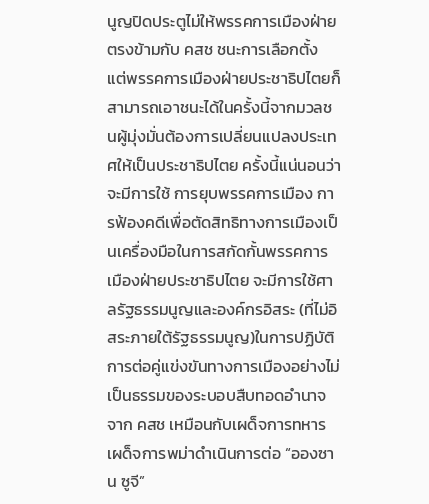นูญปิดประตูไม่ให้พรรคการเมืองฝ่ายตรงข้ามกับ คสช ชนะการเลือกตั้ง แต่พรรคการเมืองฝ่ายประชาธิปไตยก็สามารถเอาชนะได้ในครั้งนี้จากมวลชนผู้มุ่งมั่นต้องการเปลี่ยนแปลงประเทศให้เป็นประชาธิปไตย ครั้งนี้แน่นอนว่าจะมีการใช้ การยุบพรรคการเมือง การฟ้องคดีเพื่อตัดสิทธิทางการเมืองเป็นเครื่องมือในการสกัดกั้นพรรคการเมืองฝ่ายประชาธิปไตย จะมีการใช้ศาลรัฐธรรมนูญและองค์กรอิสระ (ที่ไม่อิสระภายใต้รัฐธรรมนูญ)ในการปฏิบัติการต่อคู่แข่งขันทางการเมืองอย่างไม่เป็นธรรมของระบอบสืบทอดอำนาจจาก คสช เหมือนกับเผด็จการทหารเผด็จการพม่าดำเนินการต่อ “อองซาน ซูจี”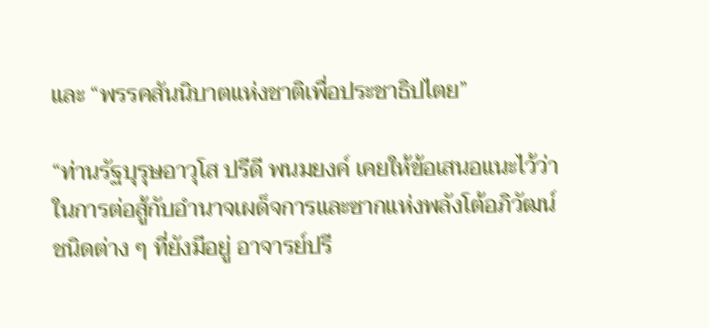และ “พรรคสันนิบาตแห่งชาติเพื่อประชาธิปไตย”

“ท่านรัฐบุรุษอาวุโส ปรีดี พนมยงค์ เคยให้ข้อเสนอแนะไว้ว่า ในการต่อสู้กับอำนาจเผด็จการและซากแห่งพลังโต้อภิวัฒน์ชนิดต่าง ๆ ที่ยังมีอยู่ อาจารย์ปรี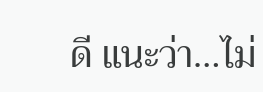ดี แนะว่า…ไม่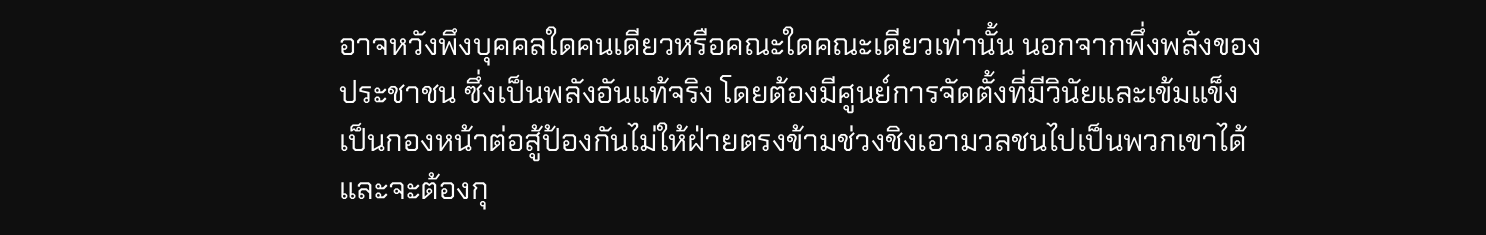อาจหวังพึงบุคคลใดคนเดียวหรือคณะใดคณะเดียวเท่านั้น นอกจากพึ่งพลังของประชาชน ซึ่งเป็นพลังอันแท้จริง โดยต้องมีศูนย์การจัดตั้งที่มีวินัยและเข้มแข็ง เป็นกองหน้าต่อสู้ป้องกันไม่ให้ฝ่ายตรงข้ามช่วงชิงเอามวลชนไปเป็นพวกเขาได้ และจะต้องกุ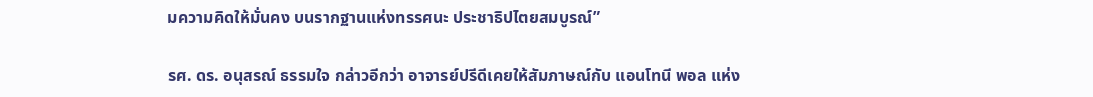มความคิดให้มั่นคง บนรากฐานแห่งทรรศนะ ประชาธิปไตยสมบูรณ์”

รศ. ดร. อนุสรณ์ ธรรมใจ กล่าวอีกว่า อาจารย์ปรีดีเคยให้สัมภาษณ์กับ แอนโทนี พอล แห่ง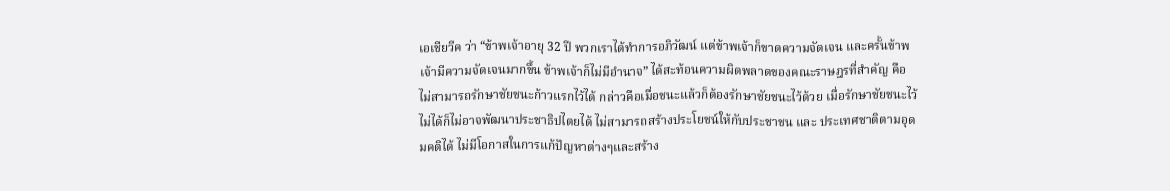เอเชียวีค ว่า “ข้าพเจ้าอายุ 32 ปี พวกเราได้ทำการอภิวัฒน์ แต่ข้าพเจ้าก็ขาดความจัดเจน และครั้นข้าพเจ้ามีความจัดเจนมากขึ้น ข้าพเจ้าก็ไม่มีอำนาจ” ได้สะท้อนความผิดพลาดของคณะราษฎรที่สำคัญ คือ ไม่สามารถรักษาชัยชนะก้าวแรกไว้ได้ กล่าวคือเมื่อชนะแล้วก็ต้องรักษาชัยชนะไว้ด้วย เมื่อรักษาชัยชนะไว้ไม่ได้ก็ไม่อาจพัฒนาประชาธิปไตยได้ ไม่สามารถสร้างประโยชน์ให้กับประชาชน และ ประเทศชาติตามอุดมคติได้ ไม่มีโอกาสในการแก้ปัญหาต่างๆและสร้าง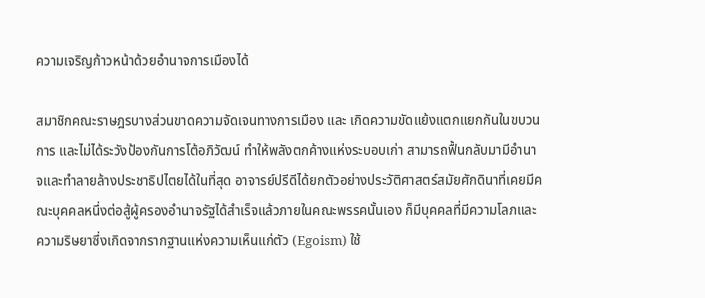ความเจริญก้าวหน้าด้วยอำนาจการเมืองได้

สมาชิกคณะราษฎรบางส่วนขาดความจัดเจนทางการเมือง และ เกิดความขัดแย้งแตกแยกกันในขบวนการ และไม่ได้ระวังป้องกันการโต้อภิวัฒน์ ทำให้พลังตกค้างแห่งระบอบเก่า สามารถฟื้นกลับมามีอำนาจและทำลายล้างประชาธิปไตยได้ในที่สุด อาจารย์ปรีดีได้ยกตัวอย่างประวัติศาสตร์สมัยศักดินาที่เคยมีคณะบุคคลหนึ่งต่อสู้ผู้ครองอำนาจรัฐได้สำเร็จแล้วภายในคณะพรรคนั้นเอง ก็มีบุคคลที่มีความโลภและความริษยาซึ่งเกิดจากรากฐานแห่งความเห็นแก่ตัว (Egoism) ใช้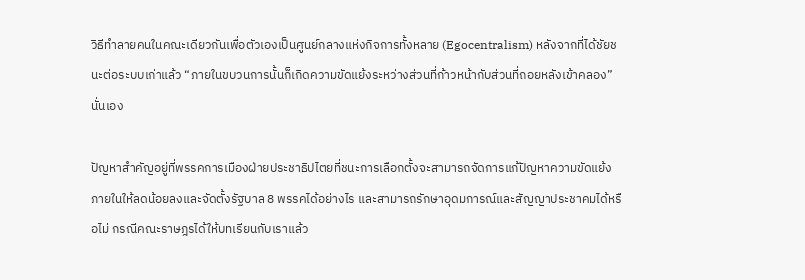วิธีทำลายคนในคณะเดียวกันเพื่อตัวเองเป็นศูนย์กลางแห่งกิจการทั้งหลาย (Egocentralism) หลังจากที่ได้ชัยชนะต่อระบบเก่าแล้ว “ภายในขบวนการนั้นก็เกิดความขัดแย้งระหว่างส่วนที่ก้าวหน้ากับส่วนที่ถอยหลังเข้าคลอง” นั่นเอง

ปัญหาสำคัญอยู่ที่พรรคการเมืองฝ่ายประชาธิปไตยที่ชนะการเลือกตั้งจะสามารถจัดการแก้ปัญหาความขัดแย้งภายในให้ลดน้อยลงและจัดตั้งรัฐบาล 8 พรรคได้อย่างไร และสามารถรักษาอุดมการณ์และสัญญาประชาคมได้หรือไม่ กรณีคณะราษฎรได้ให้บทเรียนกับเราแล้ว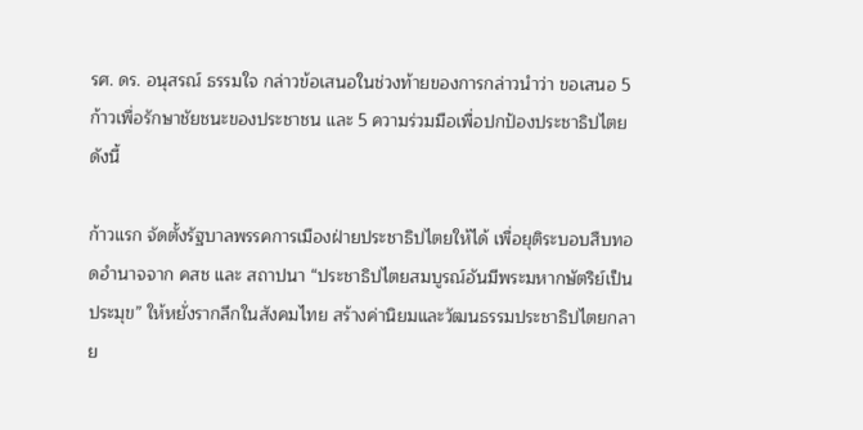รศ. ดร. อนุสรณ์ ธรรมใจ กล่าวข้อเสนอในช่วงท้ายของการกล่าวนำว่า ขอเสนอ 5 ก้าวเพื่อรักษาชัยชนะของประชาชน และ 5 ความร่วมมือเพื่อปกป้องประชาธิปไตย ดังนี้

ก้าวแรก จัดตั้งรัฐบาลพรรคการเมืองฝ่ายประชาธิปไตยให้ได้ เพื่อยุติระบอบสืบทอดอำนาจจาก คสช และ สถาปนา “ประชาธิปไตยสมบูรณ์อันมีพระมหากษัตริย์เป็นประมุข” ให้หยั่งรากลึกในสังคมไทย สร้างค่านิยมและวัฒนธรรมประชาธิปไตยกลาย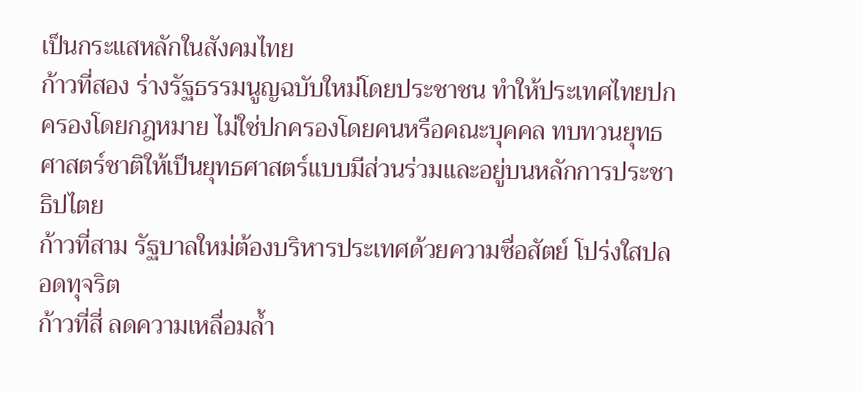เป็นกระแสหลักในสังคมไทย
ก้าวที่สอง ร่างรัฐธรรมนูญฉบับใหม่โดยประชาชน ทำให้ประเทศไทยปกครองโดยกฎหมาย ไม่ใช่ปกครองโดยคนหรือคณะบุคคล ทบทวนยุทธศาสตร์ชาติให้เป็นยุทธศาสตร์แบบมีส่วนร่วมและอยู่บนหลักการประชาธิปไตย
ก้าวที่สาม รัฐบาลใหม่ต้องบริหารประเทศด้วยความซื่อสัตย์ โปร่งใสปลอดทุจริต
ก้าวที่สี่ ลดความเหลื่อมล้ำ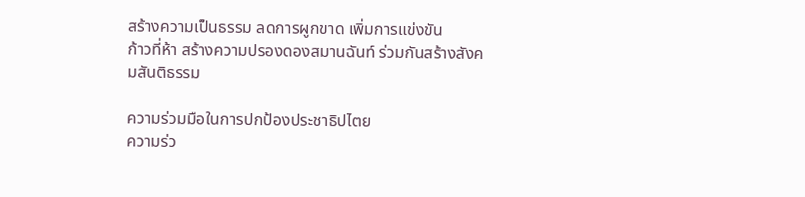สร้างความเป็นธรรม ลดการผูกขาด เพิ่มการแข่งขัน
ก้าวที่ห้า สร้างความปรองดองสมานฉันท์ ร่วมกันสร้างสังคมสันติธรรม

ความร่วมมือในการปกป้องประชาธิปไตย
ความร่ว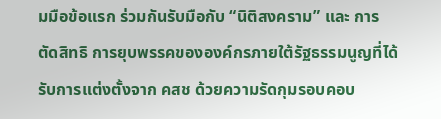มมือข้อแรก ร่วมกันรับมือกับ “นิติสงคราม” และ การตัดสิทธิ การยุบพรรคขององค์กรภายใต้รัฐธรรมนูญที่ได้รับการแต่งตั้งจาก คสช ด้วยความรัดกุมรอบคอบ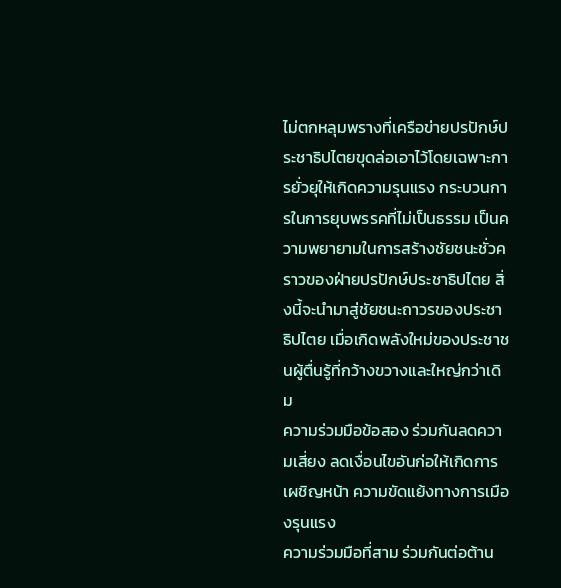ไม่ตกหลุมพรางที่เครือข่ายปรปักษ์ประชาธิปไตยขุดล่อเอาไว้โดยเฉพาะการยั่วยุให้เกิดความรุนแรง กระบวนการในการยุบพรรคที่ไม่เป็นธรรม เป็นความพยายามในการสร้างชัยชนะชั่วคราวของฝ่ายปรปักษ์ประชาธิปไตย สิ่งนี้จะนำมาสู่ชัยชนะถาวรของประชาธิปไตย เมื่อเกิดพลังใหม่ของประชาชนผู้ตื่นรู้ที่กว้างขวางและใหญ่กว่าเดิม
ความร่วมมือข้อสอง ร่วมกันลดความเสี่ยง ลดเงื่อนไขอันก่อให้เกิดการเผชิญหน้า ความขัดแย้งทางการเมืองรุนแรง
ความร่วมมือที่สาม ร่วมกันต่อต้าน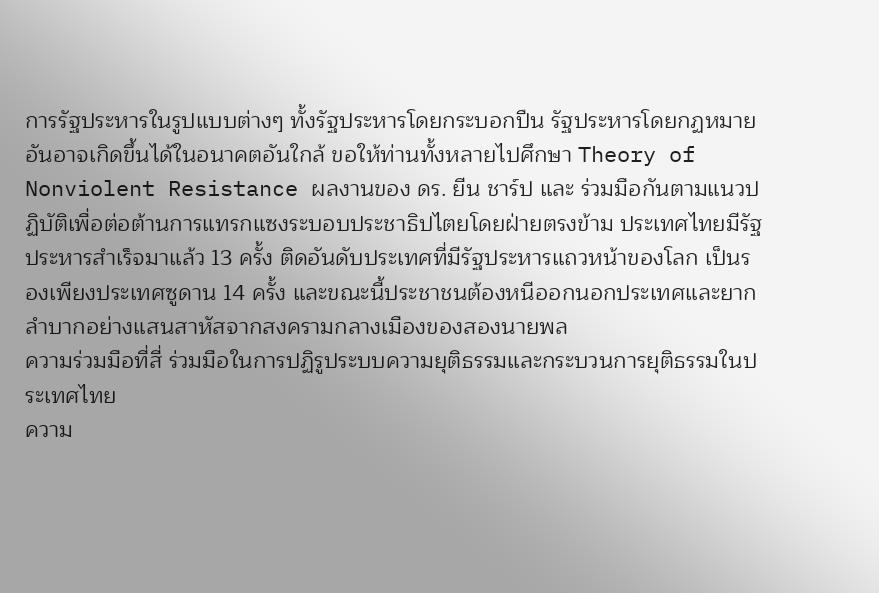การรัฐประหารในรูปแบบต่างๆ ทั้งรัฐประหารโดยกระบอกปืน รัฐประหารโดยกฏหมาย อันอาจเกิดขึ้นได้ในอนาคตอันใกล้ ขอให้ท่านทั้งหลายไปศึกษา Theory of Nonviolent Resistance ผลงานของ ดร. ยีน ชาร์ป และ ร่วมมือกันตามแนวปฏิบัติเพื่อต่อต้านการแทรกแซงระบอบประชาธิปไตยโดยฝ่ายตรงข้าม ประเทศไทยมีรัฐประหารสำเร็จมาแล้ว 13 ครั้ง ติดอันดับประเทศที่มีรัฐประหารแถวหน้าของโลก เป็นรองเพียงประเทศซูดาน 14 ครั้ง และขณะนี้ประชาชนต้องหนีออกนอกประเทศและยากลำบากอย่างแสนสาหัสจากสงครามกลางเมืองของสองนายพล
ความร่วมมือที่สี่ ร่วมมือในการปฏิรูประบบความยุติธรรมและกระบวนการยุติธรรมในประเทศไทย
ความ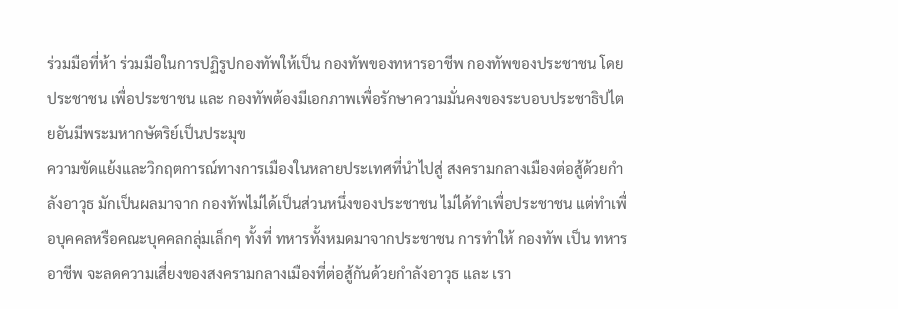ร่วมมือที่ห้า ร่วมมือในการปฏิรูปกองทัพให้เป็น กองทัพของทหารอาชีพ กองทัพของประชาชน โดยประชาชน เพื่อประชาชน และ กองทัพต้องมีเอกภาพเพื่อรักษาความมั่นคงของระบอบประชาธิปไตยอันมีพระมหากษัตริย์เป็นประมุข
ความขัดแย้งและวิกฤตการณ์ทางการเมืองในหลายประเทศที่นำไปสู่ สงครามกลางเมืองต่อสู้ด้วยกำลังอาวุธ มักเป็นผลมาจาก กองทัพไม่ได้เป็นส่วนหนึ่งของประชาชน ไม่ได้ทำเพื่อประชาชน แต่ทำเพื่อบุคคลหรือคณะบุคคลกลุ่มเล็กๆ ทั้งที่ ทหารทั้งหมดมาจากประชาชน การทำให้ กองทัพ เป็น ทหารอาชีพ จะลดความเสี่ยงของสงครามกลางเมืองที่ต่อสู้กันด้วยกำลังอาวุธ และ เรา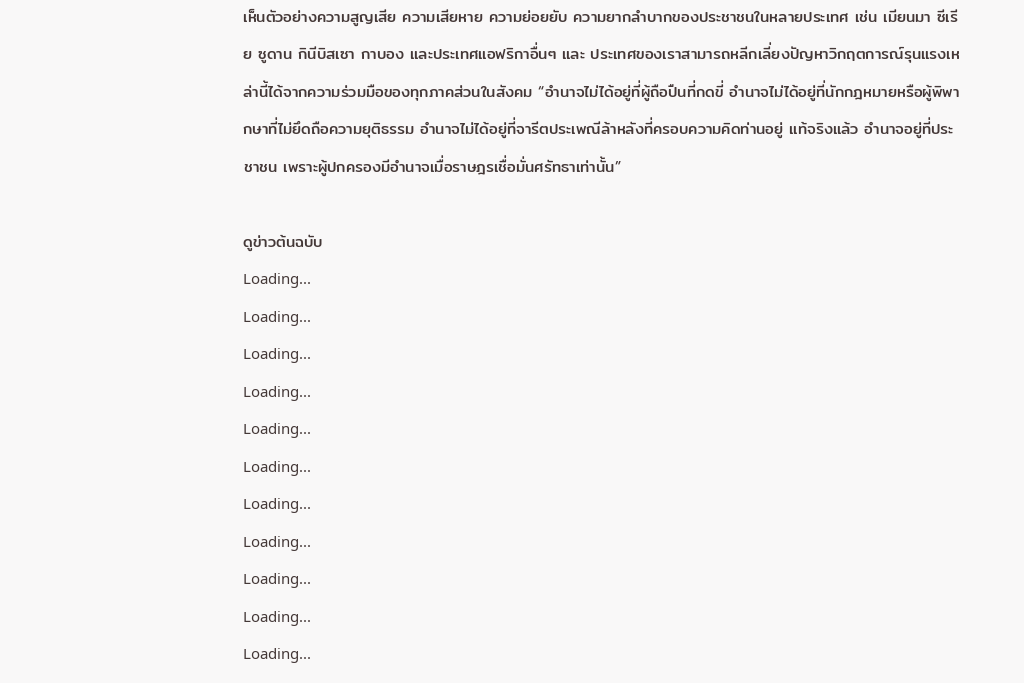เห็นตัวอย่างความสูญเสีย ความเสียหาย ความย่อยยับ ความยากลำบากของประชาชนในหลายประเทศ เช่น เมียนมา ซีเรีย ซูดาน กินีบิสเซา กาบอง และประเทศแอฟริกาอื่นๆ และ ประเทศของเราสามารถหลีกเลี่ยงปัญหาวิกฤตการณ์รุนแรงเหล่านี้ได้จากความร่วมมือของทุกภาคส่วนในสังคม “อำนาจไม่ได้อยู่ที่ผู้ถือปืนที่กดขี่ อำนาจไม่ได้อยู่ที่นักกฎหมายหรือผู้พิพากษาที่ไม่ยึดถือความยุติธรรม อำนาจไม่ได้อยู่ที่จารีตประเพณีล้าหลังที่ครอบความคิดท่านอยู่ แท้จริงแล้ว อำนาจอยู่ที่ประชาชน เพราะผู้ปกครองมีอำนาจเมื่อราษฎรเชื่อมั่นศรัทธาเท่านั้น”

ดูข่าวต้นฉบับ
Loading...
Loading...
Loading...
Loading...
Loading...
Loading...
Loading...
Loading...
Loading...
Loading...
Loading...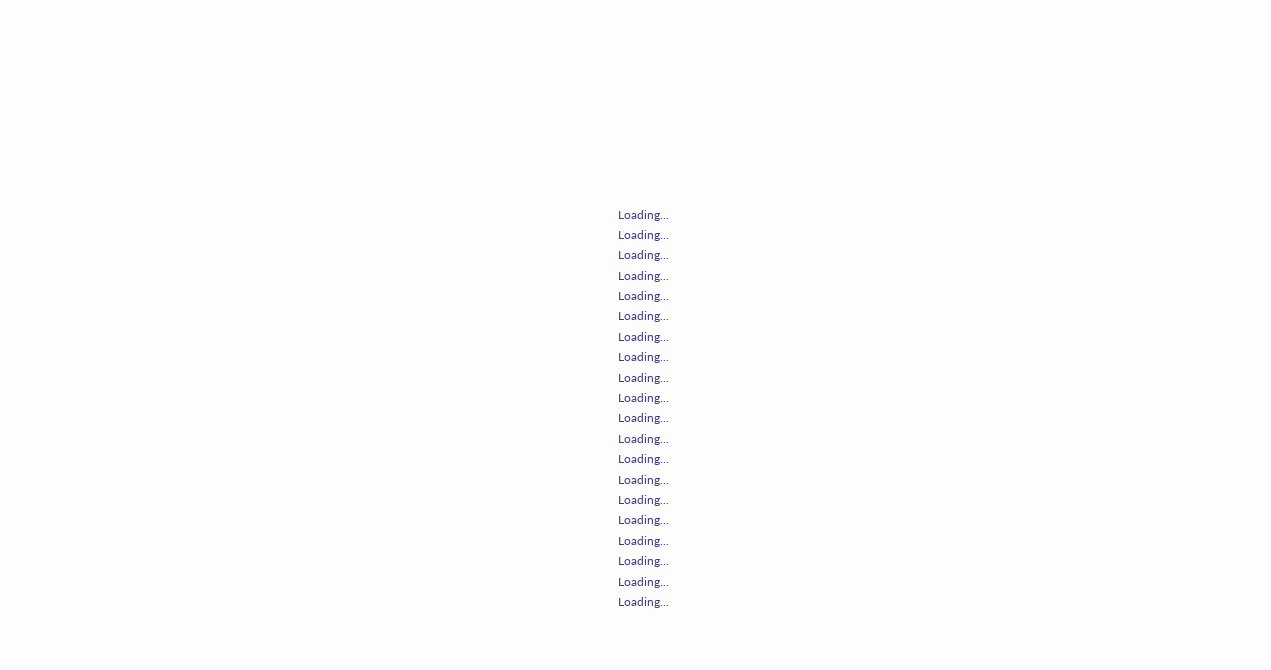Loading...
Loading...
Loading...
Loading...
Loading...
Loading...
Loading...
Loading...
Loading...
Loading...
Loading...
Loading...
Loading...
Loading...
Loading...
Loading...
Loading...
Loading...
Loading...
Loading...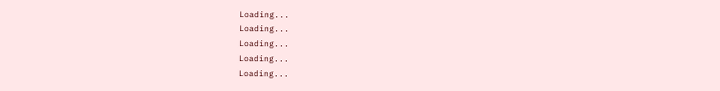Loading...
Loading...
Loading...
Loading...
Loading...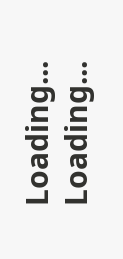Loading...
Loading...